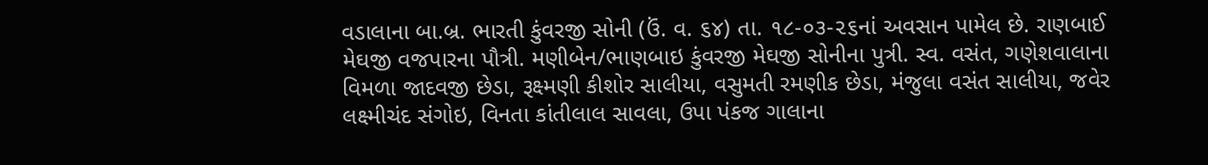વડાલાના બા.બ્ર. ભારતી કુંવરજી સોની (ઉં. વ. ૬૪) તા. ૧૮-૦૩-૨૬નાં અવસાન પામેલ છે. રાણબાઈ મેઘજી વજપારના પૌત્રી. મણીબેન/ભાણબાઇ કુંવરજી મેઘજી સોનીના પુત્રી. સ્વ. વસંત, ગણેશવાલાના વિમળા જાદવજી છેડા, રૂક્ષ્મણી કીશોર સાલીયા, વસુમતી રમણીક છેડા, મંજુલા વસંત સાલીયા, જવેર લક્ષ્મીચંદ સંગોઇ, વિનતા કાંતીલાલ સાવલા, ઉપા પંકજ ગાલાના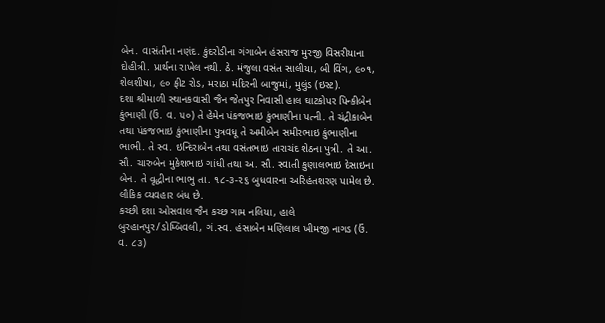બેન. વાસંતીના નણંદ. કુંદરોડીના ગંગાબેન હંસરાજ મુરજી વિસરીયાના દોહીત્રી. પ્રાર્થના રાખેલ નથી. ઠે. મંજુલા વસંત સાલીયા, બી વિંગ, ૯૦૧, શેલશીષા, ૯૦ ફીટ રોડ, મરાઠા મંદિરની બાજુમાં, મુલુંડ (ઇસ્ટ).
દશા શ્રીમાળી સ્થાનકવાસી જૈન જેતપુર નિવાસી હાલ ઘાટકોપર પિન્કીબેન કુંભાણી (ઉં. વ. ૫૦) તે હેમેન પંકજભાઇ કુંભાણીના પત્ની. તે ચંદ્રીકાબેન તથા પંકજભાઇ કુંભાણીના પુત્રવધૂ તે અમીબેન સમીરભાઇ કુંભાણીના ભાભી. તે સ્વ. ઇન્દિરાબેન તથા વસંતભાઇ તારાચંદ શેઠના પુત્રી. તે આ. સૌ. ચારુબેન મુકેશભાઇ ગાંધી તથા અ. સૌ. સ્વાતી કુણાલભાઇ દેસાઇના બેન. તે વૃદ્ધીના ભાભુ તા. ૧૮-૩-૨૬ બુધવારના અરિહંતશરણ પામેલ છે. લૌકિક વ્યવહાર બંધ છે.
કચ્છી દશા ઓસવાલ જૈન કચ્છ ગામ નલિયા, હાલે બુરહાનપુર/ડોમ્બિવલી, ગં.સ્વ. હંસાબેન મણિલાલ ખીમજી નાગડ (ઉં. વ. ૮૩)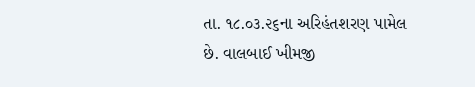તા. ૧૮.૦૩.૨૬ના અરિહંતશરણ પામેલ છે. વાલબાઈ ખીમજી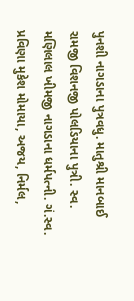પુનશી નાગડાના પુત્રવધુ. માતુશ્રી માનબાઈ રામજી વિશનજી પોલડિયાના પુત્રી. સ્વ. મણિલાલ ખીમજી નાગડાના ધર્મપત્ની. ગં.સ્વ. પ્રવિણા મુકેશ મોમાયા, અજય, નિર્મલ,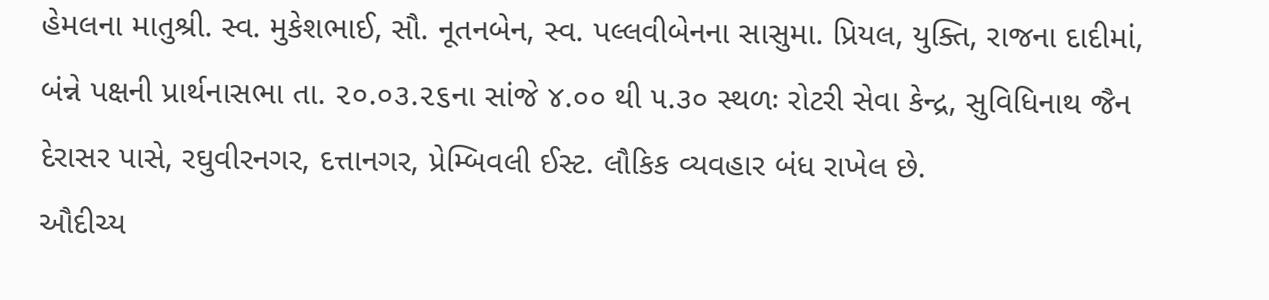હેમલના માતુશ્રી. સ્વ. મુકેશભાઈ, સૌ. નૂતનબેન, સ્વ. પલ્લવીબેનના સાસુમા. પ્રિયલ, યુક્તિ, રાજના દાદીમાં, બંન્ને પક્ષની પ્રાર્થનાસભા તા. ૨૦.૦૩.૨૬ના સાંજે ૪.૦૦ થી ૫.૩૦ સ્થળઃ રોટરી સેવા કેન્દ્ર, સુવિધિનાથ જૈન દેરાસર પાસે, રઘુવીરનગર, દત્તાનગર, પ્રેમ્બિવલી ઈસ્ટ. લૌકિક વ્યવહાર બંધ રાખેલ છે.
ઔદીચ્ય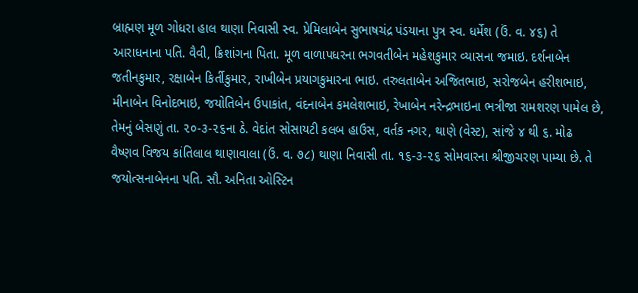બ્રાહ્મણ મૂળ ગોધરા હાલ થાણા નિવાસી સ્વ. પ્રેમિલાબેન સુભાષચંદ્ર પંડયાના પુત્ર સ્વ. ધર્મેશ (ઉં. વ. ૪૬) તે આરાધનાના પતિ. વૈવી, ક્રિશાંગના પિતા. મૂળ વાળાપધરના ભગવતીબેન મહેશકુમાર વ્યાસના જમાઇ. દર્શનાબેન જતીનકુમાર, રક્ષાબેન કિર્તીકુમાર, રાખીબેન પ્રયાગકુમારના ભાઇ. તરુલતાબેન અજિતભાઇ, સરોજબેન હરીશભાઇ, મીનાબેન વિનોદભાઇ, જયોતિબેન ઉપાકાંત, વંદનાબેન કમલેશભાઇ, રેખાબેન નરેન્દ્રભાઇના ભત્રીજા રામશરણ પામેલ છે, તેમનું બેસણું તા. ૨૦-૩-૨૬ના ઠે. વેદાંત સોસાયટી કલબ હાઉસ, વર્તક નગર, થાણે (વેસ્ટ), સાંજે ૪ થી ૬. મોઢ
વૈષ્ણવ વિજય કાંતિલાલ થાણાવાલા (ઉં. વ. ૭૮) થાણા નિવાસી તા. ૧૬-૩-૨૬ સોમવારના શ્રીજીચરણ પામ્યા છે. તે જયોત્સનાબેનના પતિ. સૌ. અનિતા ઓસ્ટિન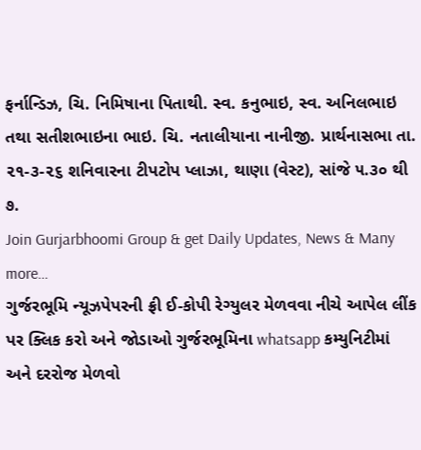ફર્નાન્ડિઝ, ચિ. નિમિષાના પિતાથી. સ્વ. કનુભાઇ, સ્વ. અનિલભાઇ તથા સતીશભાઇના ભાઇ. ચિ. નતાલીયાના નાનીજી. પ્રાર્થનાસભા તા. ૨૧-૩-૨૬ શનિવારના ટીપટોપ પ્લાઝા, થાણા (વેસ્ટ), સાંજે ૫.૩૦ થી ૭.
Join Gurjarbhoomi Group & get Daily Updates, News & Many more…
ગુર્જરભૂમિ ન્યૂઝપેપરની ફ્રી ઈ-કોપી રેગ્યુલર મેળવવા નીચે આપેલ લીંક પર ક્લિક કરો અને જોડાઓ ગુર્જરભૂમિના whatsapp કમ્યુનિટીમાં અને દરરોજ મેળવો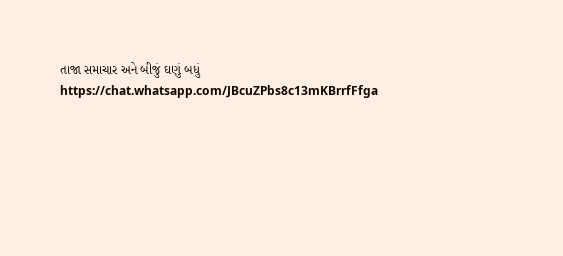તાજા સમાચાર અને બીજું ઘણું બધું https://chat.whatsapp.com/JBcuZPbs8c13mKBrrfFfga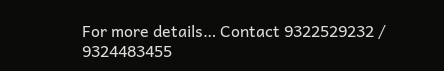For more details… Contact 9322529232 / 9324483455